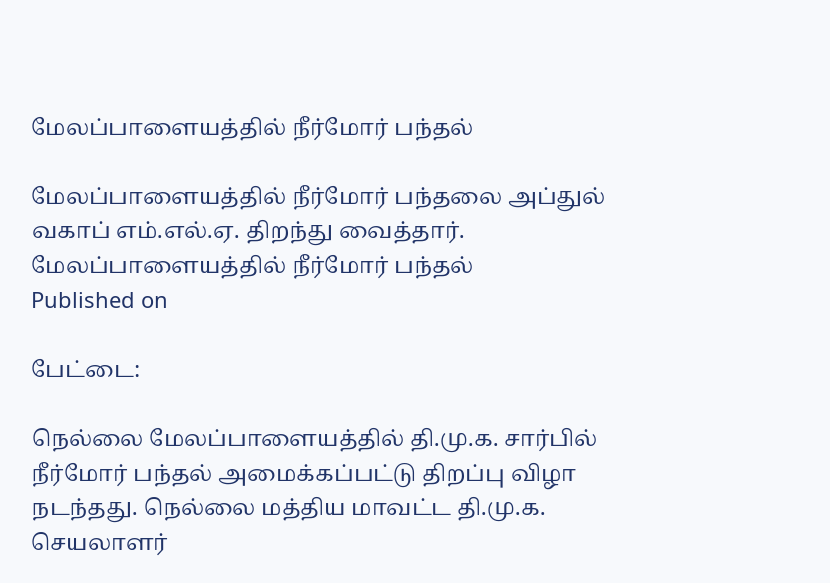மேலப்பாளையத்தில் நீர்மோர் பந்தல்

மேலப்பாளையத்தில் நீர்மோர் பந்தலை அப்துல் வகாப் எம்.எல்.ஏ. திறந்து வைத்தார்.
மேலப்பாளையத்தில் நீர்மோர் பந்தல்
Published on

பேட்டை:

நெல்லை மேலப்பாளையத்தில் தி.மு.க. சார்பில் நீர்மோர் பந்தல் அமைக்கப்பட்டு திறப்பு விழா நடந்தது. நெல்லை மத்திய மாவட்ட தி.மு.க. செயலாளர்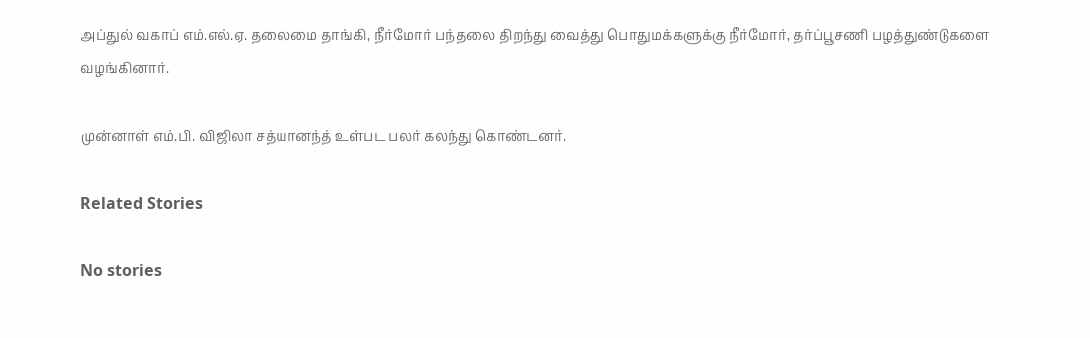அப்துல் வகாப் எம்.எல்.ஏ. தலைமை தாங்கி, நீர்மோர் பந்தலை திறந்து வைத்து பொதுமக்களுக்கு நீர்மோர், தர்ப்பூசணி பழத்துண்டுகளை வழங்கினார்.

முன்னாள் எம்.பி. விஜிலா சத்யானந்த் உள்பட பலர் கலந்து கொண்டனர்.

Related Stories

No stories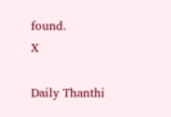found.
X

Daily Thanthi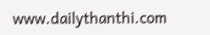www.dailythanthi.com